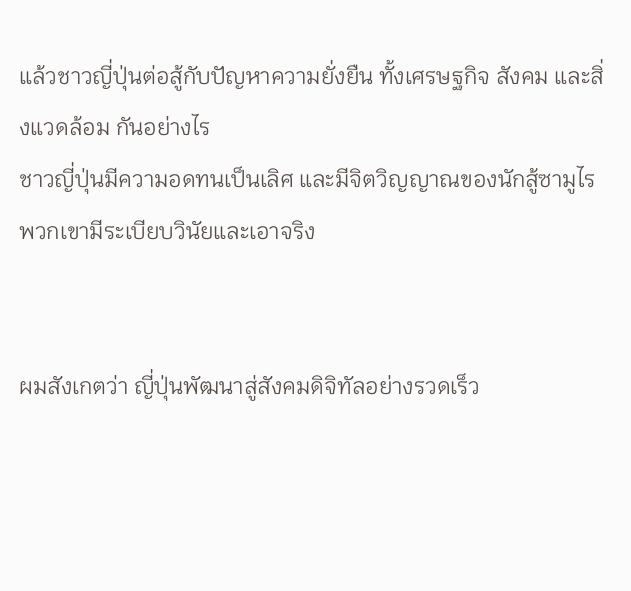แล้วชาวญี่ปุ่นต่อสู้กับปัญหาความยั่งยืน ทั้งเศรษฐกิจ สังคม และสิ่งแวดล้อม กันอย่างไร
ชาวญี่ปุ่นมีความอดทนเป็นเลิศ และมีจิตวิญญาณของนักสู้ซามูไร พวกเขามีระเบียบวินัยและเอาจริง


ผมสังเกตว่า ญี่ปุ่นพัฒนาสู่สังคมดิจิทัลอย่างรวดเร็ว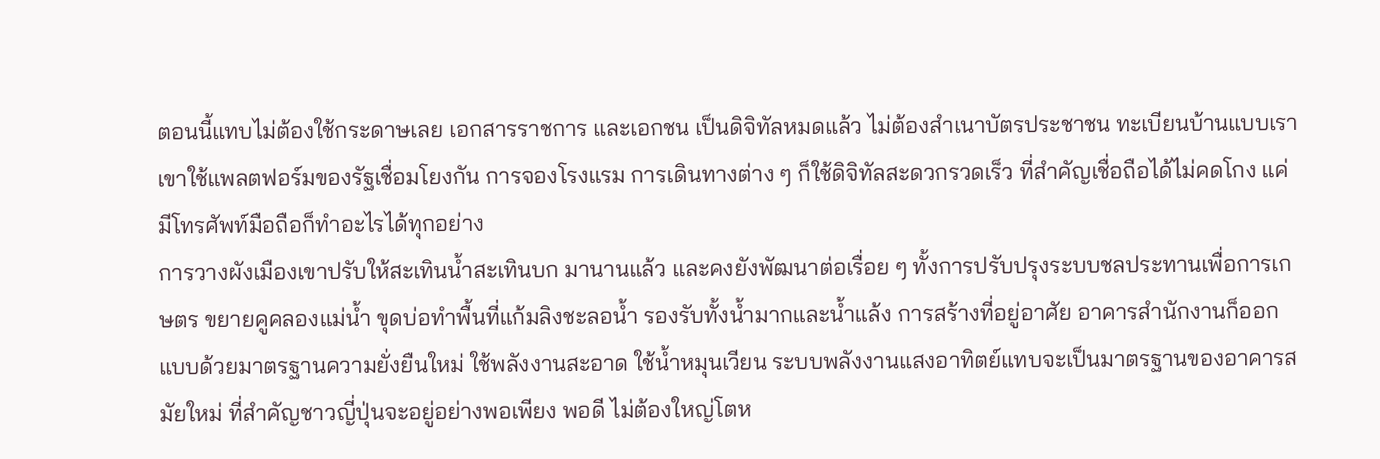ตอนนี้แทบไม่ต้องใช้กระดาษเลย เอกสารราชการ และเอกชน เป็นดิจิทัลหมดแล้ว ไม่ต้องสำเนาบัตรประชาชน ทะเบียนบ้านแบบเรา เขาใช้แพลตฟอร์มของรัฐเชื่อมโยงกัน การจองโรงแรม การเดินทางต่าง ๆ ก็ใช้ดิจิทัลสะดวกรวดเร็ว ที่สำคัญเชื่อถือได้ไม่คดโกง แค่มีโทรศัพท์มือถือก็ทำอะไรได้ทุกอย่าง
การวางผังเมืองเขาปรับให้สะเทินน้ำสะเทินบก มานานแล้ว และคงยังพัฒนาต่อเรื่อย ๆ ทั้งการปรับปรุงระบบชลประทานเพื่อการเกษตร ขยายคูคลองแม่น้ำ ขุดบ่อทำพื้นที่แก้มลิงชะลอน้ำ รองรับทั้งน้ำมากและน้ำแล้ง การสร้างที่อยู่อาศัย อาคารสำนักงานก็ออกแบบด้วยมาตรฐานความยั่งยืนใหม่ ใช้พลังงานสะอาด ใช้น้ำหมุนเวียน ระบบพลังงานแสงอาทิตย์แทบจะเป็นมาตรฐานของอาคารสมัยใหม่ ที่สำคัญชาวญี่ปุ่นจะอยู่อย่างพอเพียง พอดี ไม่ต้องใหญ่โตห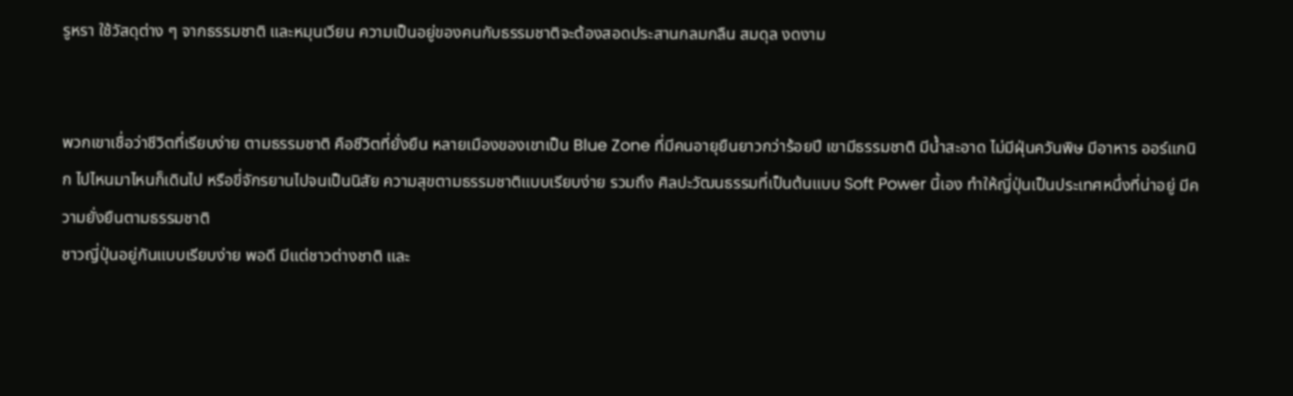รูหรา ใช้วัสดุต่าง ๆ จากธรรมชาติ และหมุนเวียน ความเป็นอยู่ของคนกับธรรมชาติจะต้องสอดประสานกลมกลืน สมดุล งดงาม


พวกเขาเชื่อว่าชีวิตที่เรียบง่าย ตามธรรมชาติ คือชีวิตที่ยั่งยืน หลายเมืองของเขาเป็น Blue Zone ที่มีคนอายุยืนยาวกว่าร้อยปี เขามีธรรมชาติ มีน้ำสะอาด ไม่มีฝุ่นควันพิษ มีอาหาร ออร์แกนิก ไปไหนมาไหนก็เดินไป หรือขี่จักรยานไปจนเป็นนิสัย ความสุขตามธรรมชาติแบบเรียบง่าย รวมถึง ศิลปะวัฒนธรรมที่เป็นต้นแบบ Soft Power นี้เอง ทำให้ญี่ปุ่นเป็นประเทศหนึ่งที่น่าอยู่ มีความยั่งยืนตามธรรมชาติ
ชาวญี่ปุ่นอยู่กันแบบเรียบง่าย พอดี มีแต่ชาวต่างชาติ และ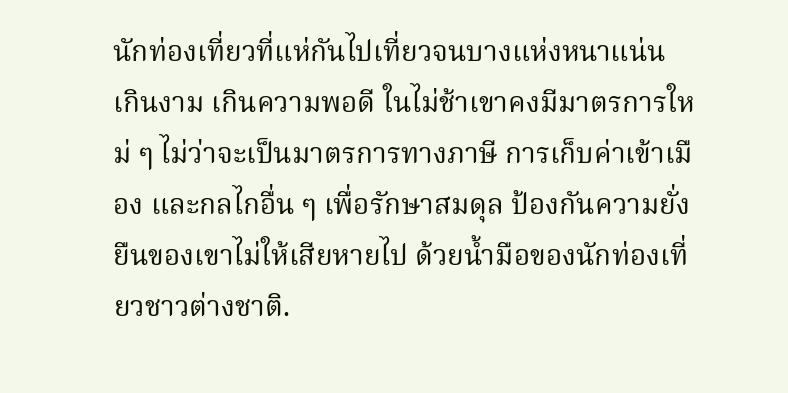นักท่องเที่ยวที่แห่กันไปเที่ยวจนบางแห่งหนาแน่น เกินงาม เกินความพอดี ในไม่ช้าเขาคงมีมาตรการใหม่ ๆ ไม่ว่าจะเป็นมาตรการทางภาษี การเก็บค่าเข้าเมือง และกลไกอื่น ๆ เพื่อรักษาสมดุล ป้องกันความยั่งยืนของเขาไม่ให้เสียหายไป ด้วยน้ำมือของนักท่องเที่ยวชาวต่างชาติ.